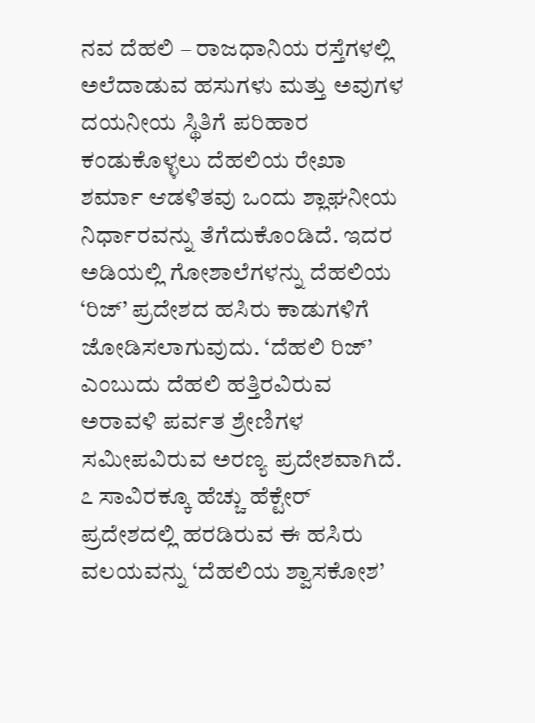ನವ ದೆಹಲಿ – ರಾಜಧಾನಿಯ ರಸ್ತೆಗಳಲ್ಲಿ ಅಲೆದಾಡುವ ಹಸುಗಳು ಮತ್ತು ಅವುಗಳ ದಯನೀಯ ಸ್ಥಿತಿಗೆ ಪರಿಹಾರ ಕಂಡುಕೊಳ್ಳಲು ದೆಹಲಿಯ ರೇಖಾ ಶರ್ಮಾ ಆಡಳಿತವು ಒಂದು ಶ್ಲಾಘನೀಯ ನಿರ್ಧಾರವನ್ನು ತೆಗೆದುಕೊಂಡಿದೆ. ಇದರ ಅಡಿಯಲ್ಲಿ ಗೋಶಾಲೆಗಳನ್ನು ದೆಹಲಿಯ ‘ರಿಜ್’ ಪ್ರದೇಶದ ಹಸಿರು ಕಾಡುಗಳಿಗೆ ಜೋಡಿಸಲಾಗುವುದು. ‘ದೆಹಲಿ ರಿಜ್’ ಎಂಬುದು ದೆಹಲಿ ಹತ್ತಿರವಿರುವ ಅರಾವಳಿ ಪರ್ವತ ಶ್ರೇಣಿಗಳ ಸಮೀಪವಿರುವ ಅರಣ್ಯ ಪ್ರದೇಶವಾಗಿದೆ. ೭ ಸಾವಿರಕ್ಕೂ ಹೆಚ್ಚು ಹೆಕ್ಟೇರ್ ಪ್ರದೇಶದಲ್ಲಿ ಹರಡಿರುವ ಈ ಹಸಿರು ವಲಯವನ್ನು ‘ದೆಹಲಿಯ ಶ್ವಾಸಕೋಶ’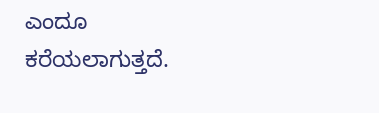ಎಂದೂ ಕರೆಯಲಾಗುತ್ತದೆ.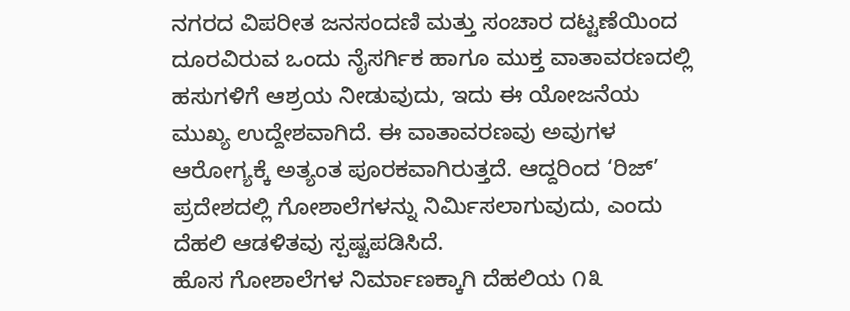ನಗರದ ವಿಪರೀತ ಜನಸಂದಣಿ ಮತ್ತು ಸಂಚಾರ ದಟ್ಟಣೆಯಿಂದ ದೂರವಿರುವ ಒಂದು ನೈಸರ್ಗಿಕ ಹಾಗೂ ಮುಕ್ತ ವಾತಾವರಣದಲ್ಲಿ ಹಸುಗಳಿಗೆ ಆಶ್ರಯ ನೀಡುವುದು, ಇದು ಈ ಯೋಜನೆಯ ಮುಖ್ಯ ಉದ್ದೇಶವಾಗಿದೆ. ಈ ವಾತಾವರಣವು ಅವುಗಳ ಆರೋಗ್ಯಕ್ಕೆ ಅತ್ಯಂತ ಪೂರಕವಾಗಿರುತ್ತದೆ. ಆದ್ದರಿಂದ ‘ರಿಜ್’ ಪ್ರದೇಶದಲ್ಲಿ ಗೋಶಾಲೆಗಳನ್ನು ನಿರ್ಮಿಸಲಾಗುವುದು, ಎಂದು ದೆಹಲಿ ಆಡಳಿತವು ಸ್ಪಷ್ಟಪಡಿಸಿದೆ.
ಹೊಸ ಗೋಶಾಲೆಗಳ ನಿರ್ಮಾಣಕ್ಕಾಗಿ ದೆಹಲಿಯ ೧೩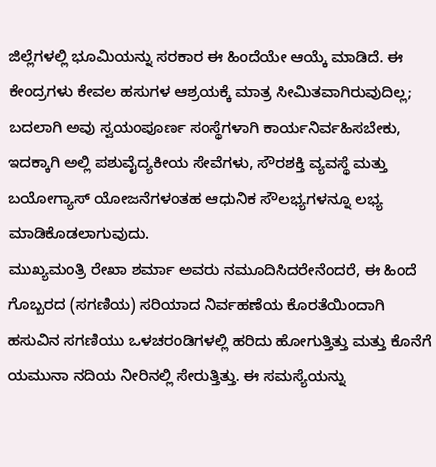ಜಿಲ್ಲೆಗಳಲ್ಲಿ ಭೂಮಿಯನ್ನು ಸರಕಾರ ಈ ಹಿಂದೆಯೇ ಆಯ್ಕೆ ಮಾಡಿದೆ. ಈ ಕೇಂದ್ರಗಳು ಕೇವಲ ಹಸುಗಳ ಆಶ್ರಯಕ್ಕೆ ಮಾತ್ರ ಸೀಮಿತವಾಗಿರುವುದಿಲ್ಲ; ಬದಲಾಗಿ ಅವು ಸ್ವಯಂಪೂರ್ಣ ಸಂಸ್ಥೆಗಳಾಗಿ ಕಾರ್ಯನಿರ್ವಹಿಸಬೇಕು, ಇದಕ್ಕಾಗಿ ಅಲ್ಲಿ ಪಶುವೈದ್ಯಕೀಯ ಸೇವೆಗಳು, ಸೌರಶಕ್ತಿ ವ್ಯವಸ್ಥೆ ಮತ್ತು ಬಯೋಗ್ಯಾಸ್ ಯೋಜನೆಗಳಂತಹ ಆಧುನಿಕ ಸೌಲಭ್ಯಗಳನ್ನೂ ಲಭ್ಯ ಮಾಡಿಕೊಡಲಾಗುವುದು.
ಮುಖ್ಯಮಂತ್ರಿ ರೇಖಾ ಶರ್ಮಾ ಅವರು ನಮೂದಿಸಿದರೇನೆಂದರೆ, ಈ ಹಿಂದೆ ಗೊಬ್ಬರದ (ಸಗಣಿಯ) ಸರಿಯಾದ ನಿರ್ವಹಣೆಯ ಕೊರತೆಯಿಂದಾಗಿ ಹಸುವಿನ ಸಗಣಿಯು ಒಳಚರಂಡಿಗಳಲ್ಲಿ ಹರಿದು ಹೋಗುತ್ತಿತ್ತು ಮತ್ತು ಕೊನೆಗೆ ಯಮುನಾ ನದಿಯ ನೀರಿನಲ್ಲಿ ಸೇರುತ್ತಿತ್ತು. ಈ ಸಮಸ್ಯೆಯನ್ನು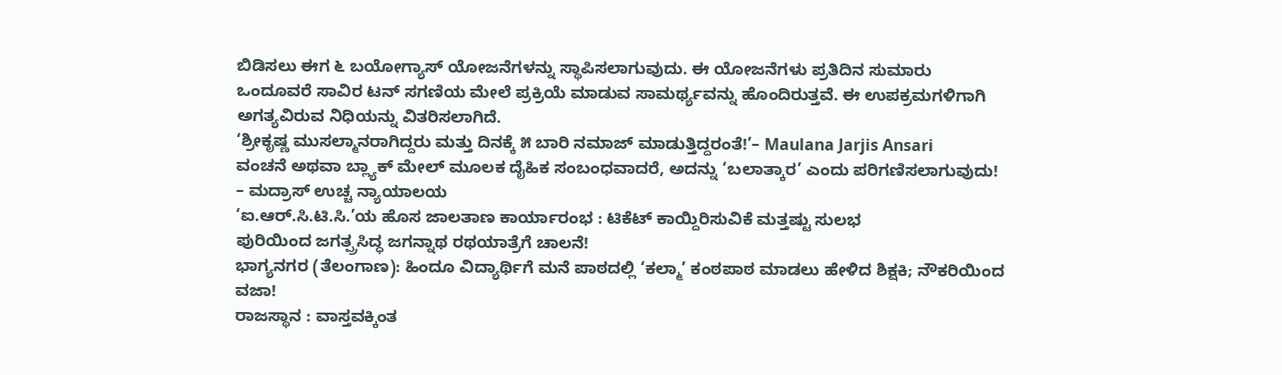ಬಿಡಿಸಲು ಈಗ ೬ ಬಯೋಗ್ಯಾಸ್ ಯೋಜನೆಗಳನ್ನು ಸ್ಥಾಪಿಸಲಾಗುವುದು. ಈ ಯೋಜನೆಗಳು ಪ್ರತಿದಿನ ಸುಮಾರು ಒಂದೂವರೆ ಸಾವಿರ ಟನ್ ಸಗಣಿಯ ಮೇಲೆ ಪ್ರಕ್ರಿಯೆ ಮಾಡುವ ಸಾಮರ್ಥ್ಯವನ್ನು ಹೊಂದಿರುತ್ತವೆ. ಈ ಉಪಕ್ರಮಗಳಿಗಾಗಿ ಅಗತ್ಯವಿರುವ ನಿಧಿಯನ್ನು ವಿತರಿಸಲಾಗಿದೆ.
‘ಶ್ರೀಕೃಷ್ಣ ಮುಸಲ್ಮಾನರಾಗಿದ್ದರು ಮತ್ತು ದಿನಕ್ಕೆ ೫ ಬಾರಿ ನಮಾಜ್ ಮಾಡುತ್ತಿದ್ದರಂತೆ!’– Maulana Jarjis Ansari
ವಂಚನೆ ಅಥವಾ ಬ್ಲ್ಯಾಕ್ ಮೇಲ್ ಮೂಲಕ ದೈಹಿಕ ಸಂಬಂಧವಾದರೆ, ಅದನ್ನು ‘ಬಲಾತ್ಕಾರ’ ಎಂದು ಪರಿಗಣಿಸಲಾಗುವುದು! – ಮದ್ರಾಸ್ ಉಚ್ಚ ನ್ಯಾಯಾಲಯ
‘ಐ.ಆರ್.ಸಿ.ಟಿ.ಸಿ.’ಯ ಹೊಸ ಜಾಲತಾಣ ಕಾರ್ಯಾರಂಭ : ಟಿಕೆಟ್ ಕಾಯ್ದಿರಿಸುವಿಕೆ ಮತ್ತಷ್ಟು ಸುಲಭ
ಪುರಿಯಿಂದ ಜಗತ್ಪ್ರಸಿದ್ಧ ಜಗನ್ನಾಥ ರಥಯಾತ್ರೆಗೆ ಚಾಲನೆ!
ಭಾಗ್ಯನಗರ (ತೆಲಂಗಾಣ): ಹಿಂದೂ ವಿದ್ಯಾರ್ಥಿಗೆ ಮನೆ ಪಾಠದಲ್ಲಿ ‘ಕಲ್ಮಾ’ ಕಂಠಪಾಠ ಮಾಡಲು ಹೇಳಿದ ಶಿಕ್ಷಕಿ; ನೌಕರಿಯಿಂದ ವಜಾ!
ರಾಜಸ್ಥಾನ : ವಾಸ್ತವಕ್ಕಿಂತ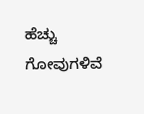ಹೆಚ್ಚು ಗೋವುಗಳಿವೆ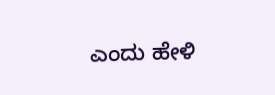ಎಂದು ಹೇಳಿ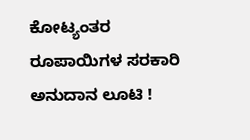ಕೋಟ್ಯಂತರ ರೂಪಾಯಿಗಳ ಸರಕಾರಿ ಅನುದಾನ ಲೂಟಿ !